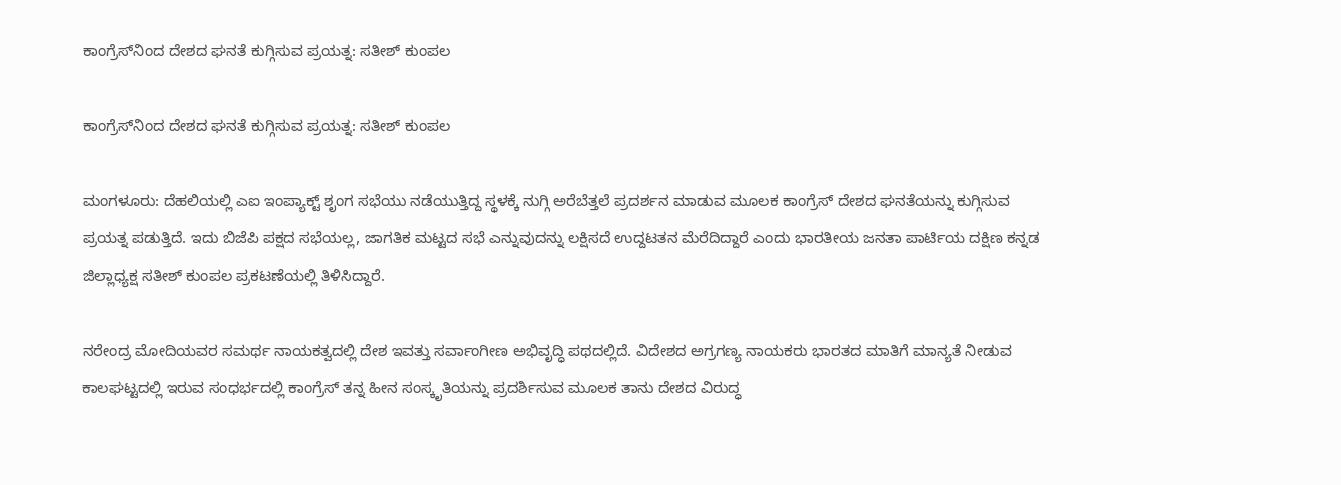ಕಾಂಗ್ರೆಸ್‌ನಿಂದ ದೇಶದ ಘನತೆ ಕುಗ್ಗಿಸುವ ಪ್ರಯತ್ನ: ಸತೀಶ್ ಕುಂಪಲ

ಕಾಂಗ್ರೆಸ್‌ನಿಂದ ದೇಶದ ಘನತೆ ಕುಗ್ಗಿಸುವ ಪ್ರಯತ್ನ: ಸತೀಶ್ ಕುಂಪಲ

ಮಂಗಳೂರು: ದೆಹಲಿಯಲ್ಲಿ ಎಐ ಇಂಪ್ಯಾಕ್ಟ್ ಶೃಂಗ ಸಭೆಯು ನಡೆಯುತ್ತಿದ್ದ ಸ್ಥಳಕ್ಕೆ ನುಗ್ಗಿ ಅರೆಬೆತ್ತಲೆ ಪ್ರದರ್ಶನ ಮಾಡುವ ಮೂಲಕ ಕಾಂಗ್ರೆಸ್ ದೇಶದ ಘನತೆಯನ್ನು ಕುಗ್ಗಿಸುವ ಪ್ರಯತ್ನ ಪಡುತ್ತಿದೆ. ಇದು ಬಿಜೆಪಿ ಪಕ್ಷದ ಸಭೆಯಲ್ಲ, ಜಾಗತಿಕ ಮಟ್ಟದ ಸಭೆ ಎನ್ನುವುದನ್ನು ಲಕ್ಷಿಸದೆ ಉದ್ದಟತನ ಮೆರೆದಿದ್ದಾರೆ ಎಂದು ಭಾರತೀಯ ಜನತಾ ಪಾರ್ಟಿಯ ದಕ್ಷಿಣ ಕನ್ನಡ ಜಿಲ್ಲಾಧ್ಯಕ್ಷ ಸತೀಶ್ ಕುಂಪಲ ಪ್ರಕಟಣೆಯಲ್ಲಿ ತಿಳಿಸಿದ್ದಾರೆ.

ನರೇಂದ್ರ ಮೋದಿಯವರ ಸಮರ್ಥ ನಾಯಕತ್ವದಲ್ಲಿ ದೇಶ ಇವತ್ತು ಸರ್ವಾಂಗೀಣ ಅಭಿವೃದ್ಧಿ ಪಥದಲ್ಲಿದೆ. ವಿದೇಶದ ಅಗ್ರಗಣ್ಯ ನಾಯಕರು ಭಾರತದ ಮಾತಿಗೆ ಮಾನ್ಯತೆ ನೀಡುವ ಕಾಲಘಟ್ಟದಲ್ಲಿ ಇರುವ ಸಂಧರ್ಭದಲ್ಲಿ ಕಾಂಗ್ರೆಸ್ ತನ್ನ ಹೀನ ಸಂಸ್ಕೃತಿಯನ್ನು ಪ್ರದರ್ಶಿಸುವ ಮೂಲಕ ತಾನು ದೇಶದ ವಿರುದ್ಧ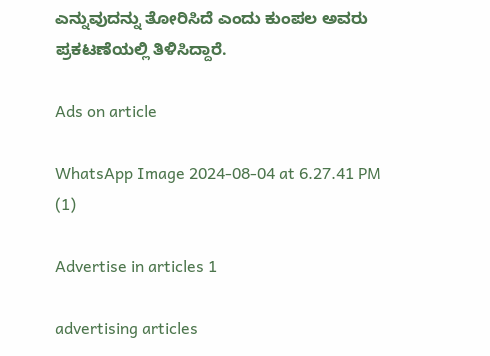ಎನ್ನುವುದನ್ನು ತೋರಿಸಿದೆ ಎಂದು ಕುಂಪಲ ಅವರು ಪ್ರಕಟಣೆಯಲ್ಲಿ ತಿಳಿಸಿದ್ದಾರೆ.

Ads on article

WhatsApp Image 2024-08-04 at 6.27.41 PM (1)

Advertise in articles 1

advertising articles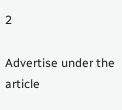2

Advertise under the article